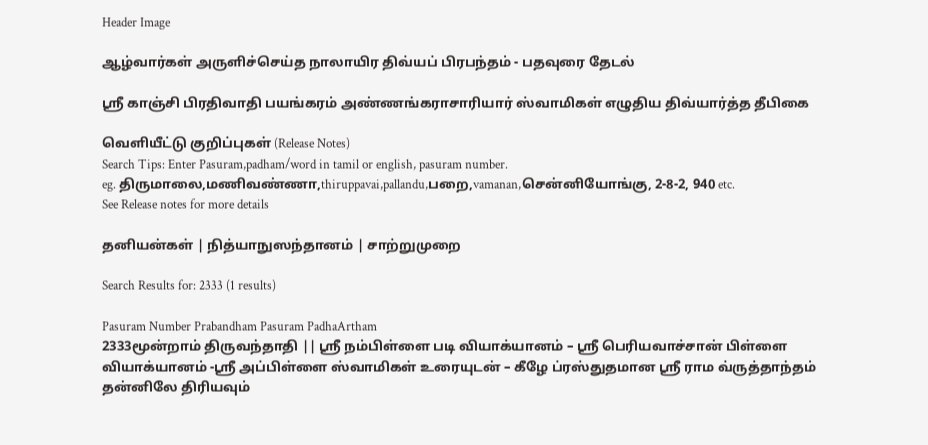Header Image

ஆழ்வார்கள் அருளிச்செய்த நாலாயிர திவ்யப் பிரபந்தம் - பதவுரை தேடல்

ஸ்ரீ காஞ்சி பிரதிவாதி பயங்கரம் அண்ணங்கராசாரியார் ஸ்வாமிகள் எழுதிய திவ்யார்த்த தீபிகை

வெளியீட்டு குறிப்புகள் (Release Notes)
Search Tips: Enter Pasuram,padham/word in tamil or english, pasuram number.
eg. திருமாலை,மணிவண்ணா,thiruppavai,pallandu,பறை,vamanan,சென்னியோங்கு, 2-8-2, 940 etc.
See Release notes for more details

தனியன்கள் | நித்யாநுஸந்தானம் | சாற்றுமுறை

Search Results for: 2333 (1 results)

Pasuram Number Prabandham Pasuram PadhaArtham
2333மூன்றாம் திருவந்தாதி || ஸ்ரீ நம்பிள்ளை படி வியாக்யானம் – ஸ்ரீ பெரியவாச்சான் பிள்ளை வியாக்யானம் -ஸ்ரீ அப்பிள்ளை ஸ்வாமிகள் உரையுடன் – கீழே ப்ரஸ்துதமான ஸ்ரீ ராம வ்ருத்தாந்தம் தன்னிலே திரியவும்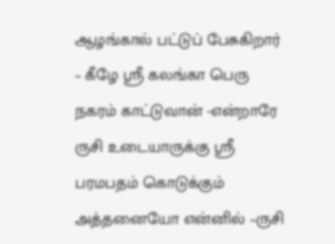ஆழங்கால் பட்டுப் பேசுகிறார் – கீழே ஸ்ரீ கலங்கா பெரு நகரம் காட்டுவான் -என்றாரே ருசி உடையாருக்கு ஸ்ரீ பரமபதம் கொடுக்கும் அத்தனையோ என்னில் –ருசி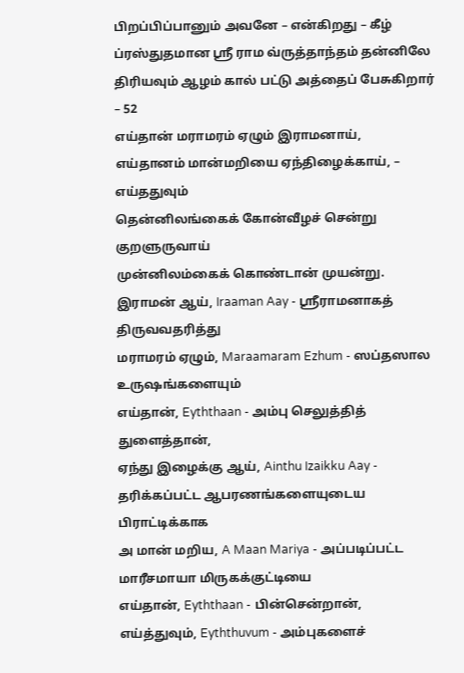பிறப்பிப்பானும் அவனே – என்கிறது – கீழ் ப்ரஸ்துதமான ஸ்ரீ ராம வ்ருத்தாந்தம் தன்னிலே திரியவும் ஆழம் கால் பட்டு அத்தைப் பேசுகிறார் – 52
எய்தான் மராமரம் ஏழும் இராமனாய்,
எய்தானம் மான்மறியை ஏந்திழைக்காய், – எய்ததுவும்
தென்னிலங்கைக் கோன்வீழச் சென்று குறளுருவாய்
முன்னிலம்கைக் கொண்டான் முயன்று.
இராமன் ஆய், Iraaman Aay - ஸ்ரீராமனாகத் திருவவதரித்து
மராமரம் ஏழும், Maraamaram Ezhum - ஸப்தஸால உருஷங்களையும்
எய்தான், Eyththaan - அம்பு செலுத்தித் துளைத்தான்,
ஏந்து இழைக்கு ஆய், Ainthu Izaikku Aay - தரிக்கப்பட்ட ஆபரணங்களையுடைய பிராட்டிக்காக
அ மான் மறிய, A Maan Mariya - அப்படிப்பட்ட மாரீசமாயா மிருகக்குட்டியை
எய்தான், Eyththaan - பின்சென்றான்,
எய்த்துவும், Eyththuvum - அம்புகளைச்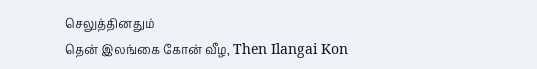செலுத்தினதும்
தென் இலங்கை கோன் வீழ, Then Ilangai Kon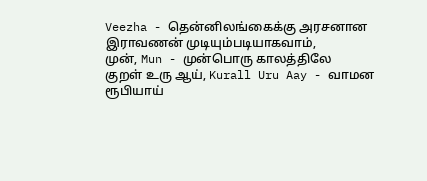Veezha - தென்னிலங்கைக்கு அரசனான இராவணன் முடியும்படியாகவாம்,
முன், Mun - முன்பொரு காலத்திலே
குறள் உரு ஆய், Kurall Uru Aay - வாமன ரூபியாய்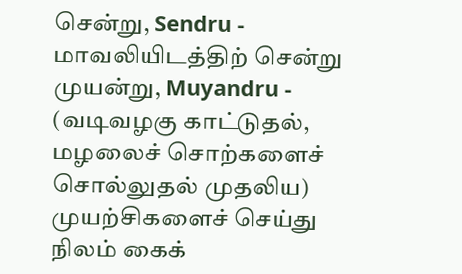சென்று, Sendru - மாவலியிடத்திற் சென்று
முயன்று, Muyandru - (வடிவழகு காட்டுதல், மழலைச் சொற்களைச் சொல்லுதல் முதலிய) முயற்சிகளைச் செய்து
நிலம் கைக்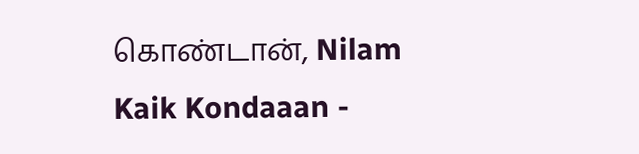கொண்டான், Nilam Kaik Kondaaan -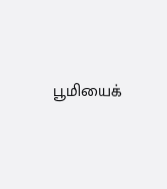பூமியைக்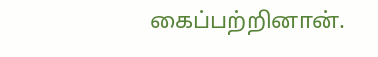கைப்பற்றினான்.